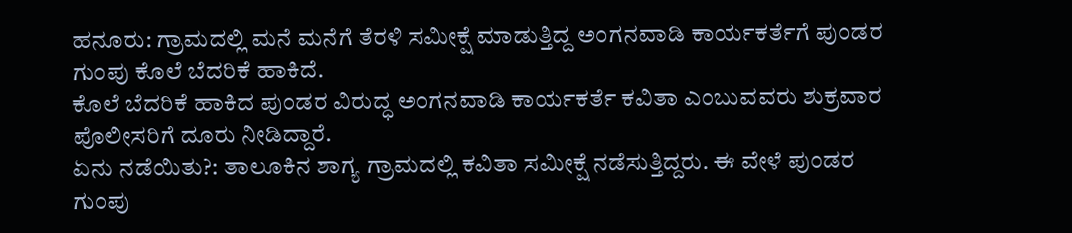ಹನೂರು: ಗ್ರಾಮದಲ್ಲಿ ಮನೆ ಮನೆಗೆ ತೆರಳಿ ಸಮೀಕ್ಷೆ ಮಾಡುತ್ತಿದ್ದ ಅಂಗನವಾಡಿ ಕಾರ್ಯಕರ್ತೆಗೆ ಪುಂಡರ ಗುಂಪು ಕೊಲೆ ಬೆದರಿಕೆ ಹಾಕಿದೆ.
ಕೊಲೆ ಬೆದರಿಕೆ ಹಾಕಿದ ಪುಂಡರ ವಿರುದ್ಧ ಅಂಗನವಾಡಿ ಕಾರ್ಯಕರ್ತೆ ಕವಿತಾ ಎಂಬುವವರು ಶುಕ್ರವಾರ ಪೊಲೀಸರಿಗೆ ದೂರು ನೀಡಿದ್ದಾರೆ.
ಏನು ನಡೆಯಿತು?: ತಾಲೂಕಿನ ಶಾಗ್ಯ ಗ್ರಾಮದಲ್ಲಿ ಕವಿತಾ ಸಮೀಕ್ಷೆ ನಡೆಸುತ್ತಿದ್ದರು. ಈ ವೇಳೆ ಪುಂಡರ ಗುಂಪು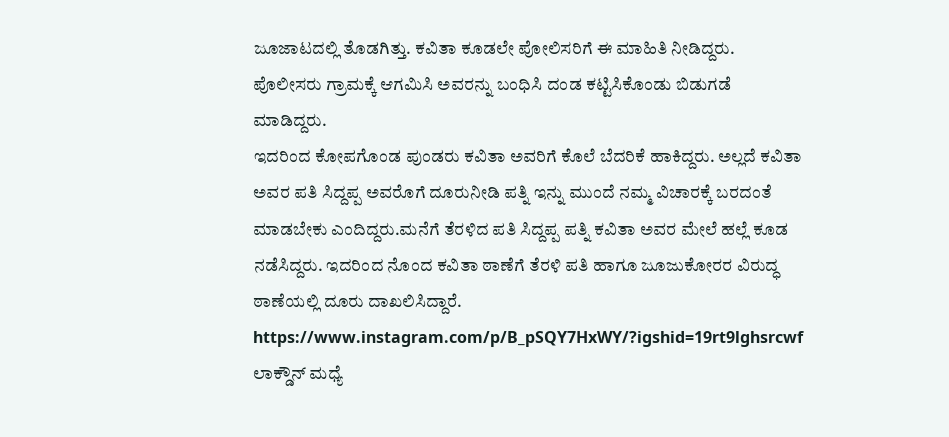ಜೂಜಾಟದಲ್ಲಿ ತೊಡಗಿತ್ತು. ಕವಿತಾ ಕೂಡಲೇ ಪೋಲಿಸರಿಗೆ ಈ ಮಾಹಿತಿ ನೀಡಿದ್ದರು. ಪೊಲೀಸರು ಗ್ರಾಮಕ್ಕೆ ಆಗಮಿಸಿ ಅವರನ್ನು ಬಂಧಿಸಿ ದಂಡ ಕಟ್ಟಿಸಿಕೊಂಡು ಬಿಡುಗಡೆ ಮಾಡಿದ್ದರು.
ಇದರಿಂದ ಕೋಪಗೊಂಡ ಪುಂಡರು ಕವಿತಾ ಅವರಿಗೆ ಕೊಲೆ ಬೆದರಿಕೆ ಹಾಕಿದ್ದರು. ಅಲ್ಲದೆ ಕವಿತಾ ಅವರ ಪತಿ ಸಿದ್ದಪ್ಪ ಅವರೊಗೆ ದೂರುನೀಡಿ ಪತ್ನಿ ಇನ್ನು ಮುಂದೆ ನಮ್ಮ ವಿಚಾರಕ್ಕೆ ಬರದಂತೆ ಮಾಡಬೇಕು ಎಂದಿದ್ದರು.ಮನೆಗೆ ತೆರಳಿದ ಪತಿ ಸಿದ್ದಪ್ಪ ಪತ್ನಿ ಕವಿತಾ ಅವರ ಮೇಲೆ ಹಲ್ಲೆ ಕೂಡ ನಡೆಸಿದ್ದರು. ಇದರಿಂದ ನೊಂದ ಕವಿತಾ ಠಾಣೆಗೆ ತೆರಳಿ ಪತಿ ಹಾಗೂ ಜೂಜುಕೋರರ ವಿರುದ್ಧ ಠಾಣೆಯಲ್ಲಿ ದೂರು ದಾಖಲಿಸಿದ್ದಾರೆ.
https://www.instagram.com/p/B_pSQY7HxWY/?igshid=19rt9lghsrcwf
ಲಾಕ್ಡೌನ್ ಮಧ್ಯೆ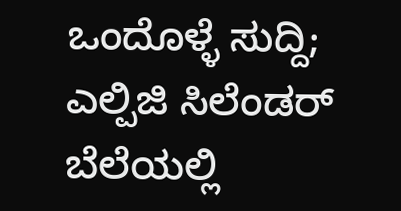ಒಂದೊಳ್ಳೆ ಸುದ್ದಿ; ಎಲ್ಪಿಜಿ ಸಿಲೆಂಡರ್ ಬೆಲೆಯಲ್ಲಿ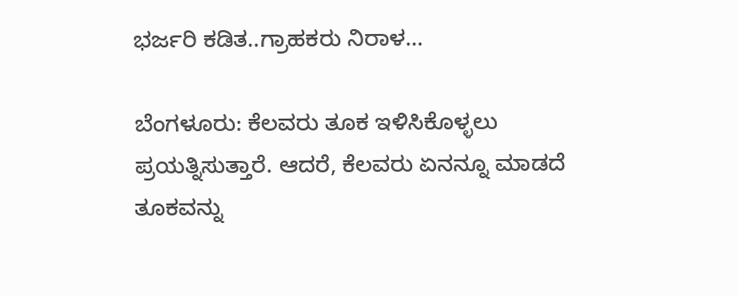ಭರ್ಜರಿ ಕಡಿತ..ಗ್ರಾಹಕರು ನಿರಾಳ…

ಬೆಂಗಳೂರು: ಕೆಲವರು ತೂಕ ಇಳಿಸಿಕೊಳ್ಳಲು ಪ್ರಯತ್ನಿಸುತ್ತಾರೆ. ಆದರೆ, ಕೆಲವರು ಏನನ್ನೂ ಮಾಡದೆ ತೂಕವನ್ನು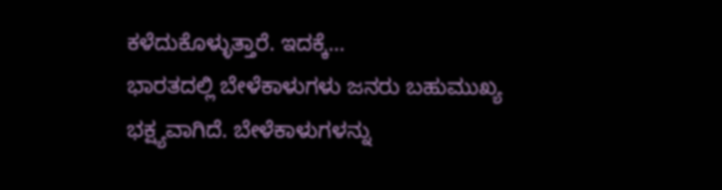ಕಳೆದುಕೊಳ್ಳುತ್ತಾರೆ. ಇದಕ್ಕೆ…
ಭಾರತದಲ್ಲಿ ಬೇಳೆಕಾಳುಗಳು ಜನರು ಬಹುಮುಖ್ಯ ಭಕ್ಷ್ಯವಾಗಿದೆ. ಬೇಳೆಕಾಳುಗಳನ್ನು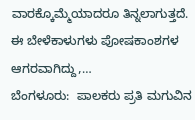ವಾರಕ್ಕೊಮ್ಮೆಯಾದರೂ ತಿನ್ನಲಾಗುತ್ತದೆ. ಈ ಬೇಳೆಕಾಳುಗಳು ಪೋಷಕಾಂಶಗಳ ಆಗರವಾಗಿದ್ದು,…
ಬೆಂಗಳೂರು:  ಪಾಲಕರು ಪ್ರತಿ ಮಗುವಿನ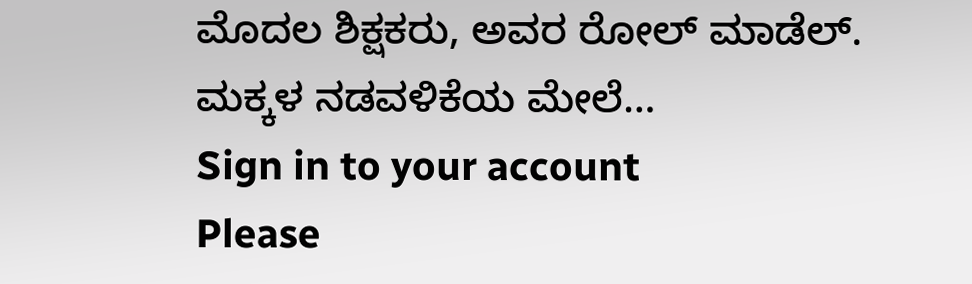ಮೊದಲ ಶಿಕ್ಷಕರು, ಅವರ ರೋಲ್ ಮಾಡೆಲ್. ಮಕ್ಕಳ ನಡವಳಿಕೆಯ ಮೇಲೆ…
Sign in to your account
Please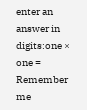enter an answer in digits:one × one =
Remember me